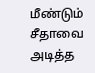மீண்டும் சீதாவை அடித்த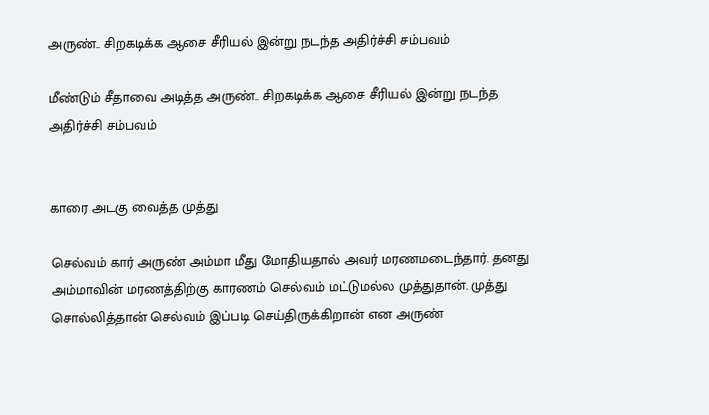அருண்.. சிறகடிக்க ஆசை சீரியல் இன்று நடந்த அதிர்ச்சி சம்பவம்

மீண்டும் சீதாவை அடித்த அருண்.. சிறகடிக்க ஆசை சீரியல் இன்று நடந்த அதிர்ச்சி சம்பவம்


காரை அடகு வைத்த முத்து

செல்வம் கார் அருண் அம்மா மீது மோதியதால் அவர் மரணமடைந்தார். தனது அம்மாவின் மரணத்திற்கு காரணம் செல்வம் மட்டுமல்ல முத்துதான். முத்து சொல்லித்தான் செல்வம் இப்படி செய்திருக்கிறான் என அருண்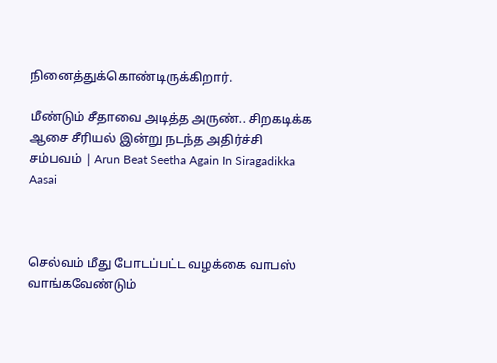நினைத்துக்கொண்டிருக்கிறார்.

மீண்டும் சீதாவை அடித்த அருண்.. சிறகடிக்க ஆசை சீரியல் இன்று நடந்த அதிர்ச்சி சம்பவம் | Arun Beat Seetha Again In Siragadikka Aasai



செல்வம் மீது போடப்பட்ட வழக்கை வாபஸ் வாங்கவேண்டும்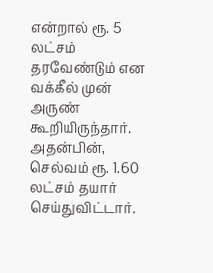என்றால் ரூ. 5 லட்சம் தரவேண்டும் என வக்கீல் முன் அருண் கூறியிருந்தார். அதன்பின், செல்வம் ரூ. 1.60 லட்சம் தயார் செய்துவிட்டார்.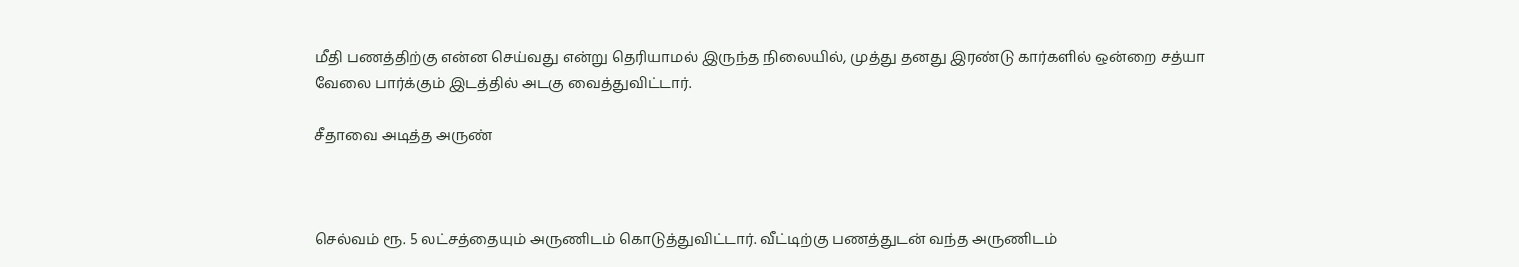மீதி பணத்திற்கு என்ன செய்வது என்று தெரியாமல் இருந்த நிலையில், முத்து தனது இரண்டு கார்களில் ஒன்றை சத்யா வேலை பார்க்கும் இடத்தில் அடகு வைத்துவிட்டார்.

சீதாவை அடித்த அருண்



செல்வம் ரூ. 5 லட்சத்தையும் அருணிடம் கொடுத்துவிட்டார். வீட்டிற்கு பணத்துடன் வந்த அருணிடம்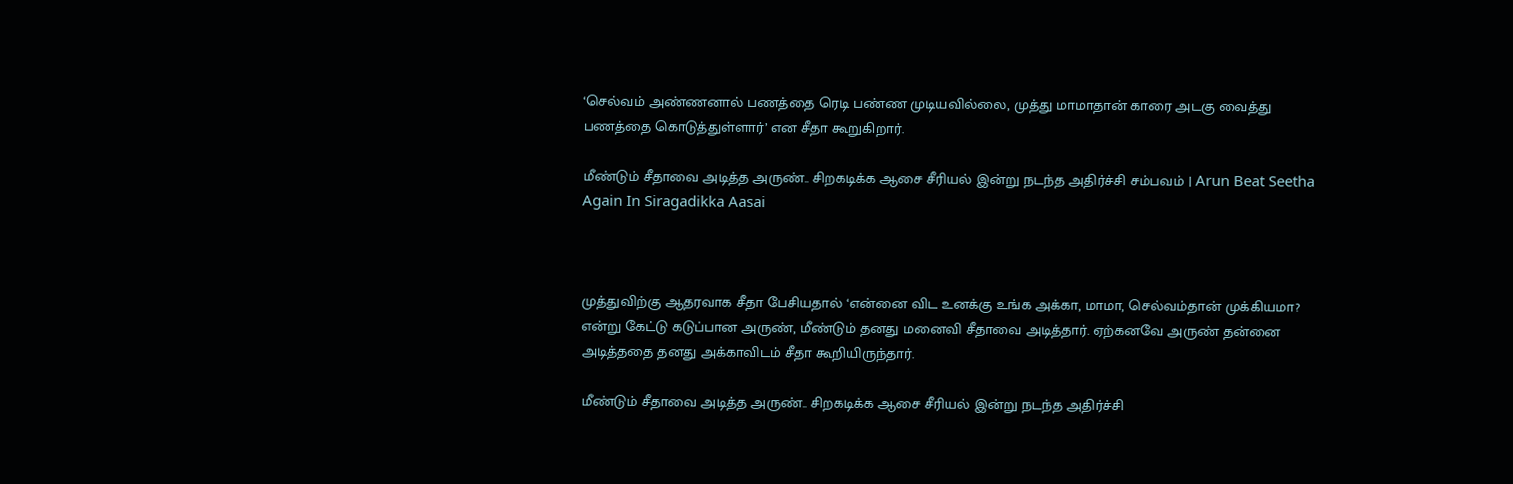‘செல்வம் அண்ணனால் பணத்தை ரெடி பண்ண முடியவில்லை, முத்து மாமாதான் காரை அடகு வைத்து பணத்தை கொடுத்துள்ளார்’ என சீதா கூறுகிறார்.

மீண்டும் சீதாவை அடித்த அருண்.. சிறகடிக்க ஆசை சீரியல் இன்று நடந்த அதிர்ச்சி சம்பவம் | Arun Beat Seetha Again In Siragadikka Aasai



முத்துவிற்கு ஆதரவாக சீதா பேசியதால் ‘என்னை விட உனக்கு உங்க அக்கா, மாமா, செல்வம்தான் முக்கியமா? என்று கேட்டு கடுப்பான அருண், மீண்டும் தனது மனைவி சீதாவை அடித்தார். ஏற்கனவே அருண் தன்னை அடித்ததை தனது அக்காவிடம் சீதா கூறியிருந்தார்.

மீண்டும் சீதாவை அடித்த அருண்.. சிறகடிக்க ஆசை சீரியல் இன்று நடந்த அதிர்ச்சி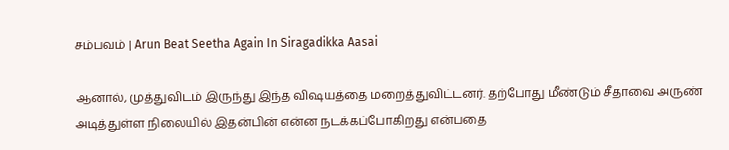சம்பவம் | Arun Beat Seetha Again In Siragadikka Aasai

ஆனால், முத்துவிடம் இருந்து இந்த விஷயத்தை மறைத்துவிட்டனர். தற்போது மீண்டும் சீதாவை அருண் அடித்துள்ள நிலையில் இதன்பின் என்ன நடக்கப்போகிறது என்பதை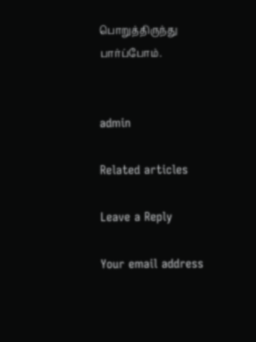பொறுத்திருந்து பார்ப்போம்.


admin

Related articles

Leave a Reply

Your email address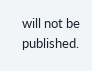will not be published.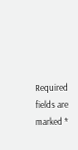Required fields are marked *